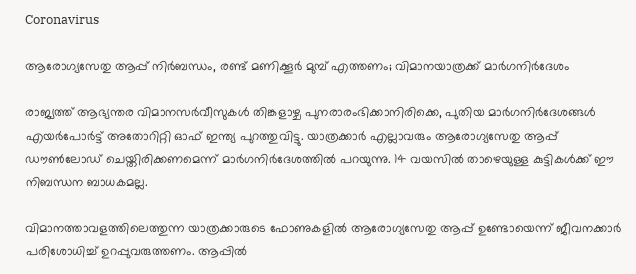Coronavirus

ആരോഗ്യസേതു ആപ്പ് നിര്‍ബന്ധം, രണ്ട് മണിക്കൂര്‍ മുമ്പ് എത്തണം; വിമാനയാത്രക്ക് മാര്‍ഗനിര്‍ദേശം

രാജ്യത്ത് ആഭ്യന്തര വിമാനസര്‍വീസുകള്‍ തിങ്കളാഴ്ച പുനരാരംഭിക്കാനിരിക്കെ, പുതിയ മാര്‍ഗനിര്‍ദേശങ്ങള്‍ എയര്‍പോര്‍ട്ട് അതോറിറ്റി ഓഫ് ഇന്ത്യ പുറത്തുവിട്ടു. യാത്രക്കാര്‍ എല്ലാവരും ആരോഗ്യസേതു ആപ്പ് ഡൗണ്‍ലോഡ് ചെയ്തിരിക്കണമെന്ന് മാര്‍ഗനിര്‍ദേശത്തില്‍ പറയുന്നു. 14 വയസില്‍ താഴെയുള്ള കുട്ടികള്‍ക്ക് ഈ നിബന്ധന ബാധകമല്ല.

വിമാനത്താവളത്തിലെത്തുന്ന യാത്രക്കാരുടെ ഫോണുകളില്‍ ആരോഗ്യസേതു ആപ്പ് ഉണ്ടോയെന്ന് ജീവനക്കാര്‍ പരിശോധിച്ച് ഉറപ്പുവരുത്തണം. ആപ്പില്‍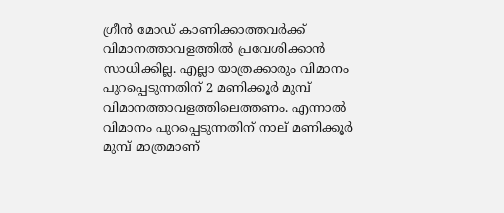ഗ്രീന്‍ മോഡ് കാണിക്കാത്തവര്‍ക്ക് വിമാനത്താവളത്തില്‍ പ്രവേശിക്കാന്‍ സാധിക്കില്ല. എല്ലാ യാത്രക്കാരും വിമാനം പുറപ്പെടുന്നതിന് 2 മണിക്കൂര്‍ മുമ്പ് വിമാനത്താവളത്തിലെത്തണം. എന്നാല്‍ വിമാനം പുറപ്പെടുന്നതിന് നാല് മണിക്കൂര്‍ മുമ്പ് മാത്രമാണ്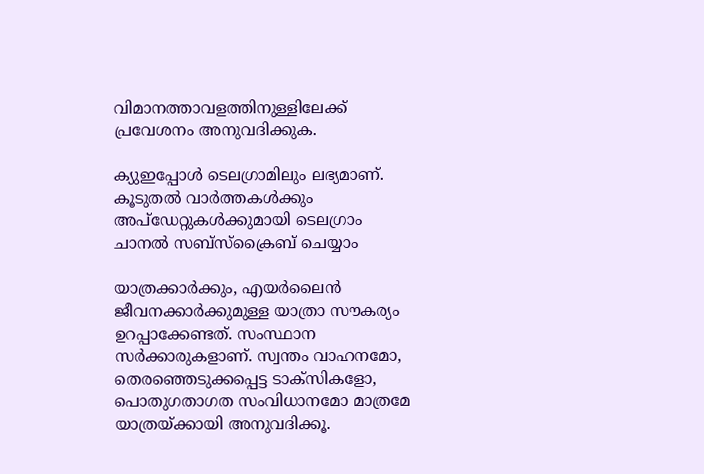വിമാനത്താവളത്തിനുള്ളിലേക്ക് പ്രവേശനം അനുവദിക്കുക.

ക്യുഇപ്പോള്‍ ടെലഗ്രാമിലും ലഭ്യമാണ്. കൂടുതല്‍ വാര്‍ത്തകള്‍ക്കും അപ്‌ഡേറ്റുകള്‍ക്കുമായി ടെലഗ്രാം ചാനല്‍ സബ്‌സ്‌ക്രൈബ് ചെയ്യാം

യാത്രക്കാര്‍ക്കും, എയര്‍ലൈന്‍ ജീവനക്കാര്‍ക്കുമുള്ള യാത്രാ സൗകര്യം ഉറപ്പാക്കേണ്ടത്. സംസ്ഥാന സര്‍ക്കാരുകളാണ്. സ്വന്തം വാഹനമോ, തെരഞ്ഞെടുക്കപ്പെട്ട ടാക്‌സികളോ, പൊതുഗതാഗത സംവിധാനമോ മാത്രമേ യാത്രയ്ക്കായി അനുവദിക്കൂ.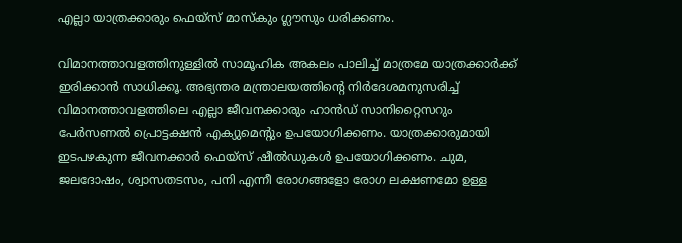എല്ലാ യാത്രക്കാരും ഫെയ്‌സ് മാസ്‌കും ഗ്ലൗസും ധരിക്കണം.

വിമാനത്താവളത്തിനുള്ളില്‍ സാമൂഹിക അകലം പാലിച്ച് മാത്രമേ യാത്രക്കാര്‍ക്ക് ഇരിക്കാന്‍ സാധിക്കൂ. അഭ്യന്തര മന്ത്രാലയത്തിന്റെ നിര്‍ദേശമനുസരിച്ച് വിമാനത്താവളത്തിലെ എല്ലാ ജീവനക്കാരും ഹാന്‍ഡ് സാനിറ്റൈസറും പേര്‍സണല്‍ പ്രൊട്ടക്ഷന്‍ എക്യുമെന്റും ഉപയോഗിക്കണം. യാത്രക്കാരുമായി ഇടപഴകുന്ന ജീവനക്കാര്‍ ഫെയ്‌സ് ഷീല്‍ഡുകള്‍ ഉപയോഗിക്കണം. ചുമ, ജലദോഷം, ശ്വാസതടസം, പനി എന്നീ രോഗങ്ങളോ രോഗ ലക്ഷണമോ ഉള്ള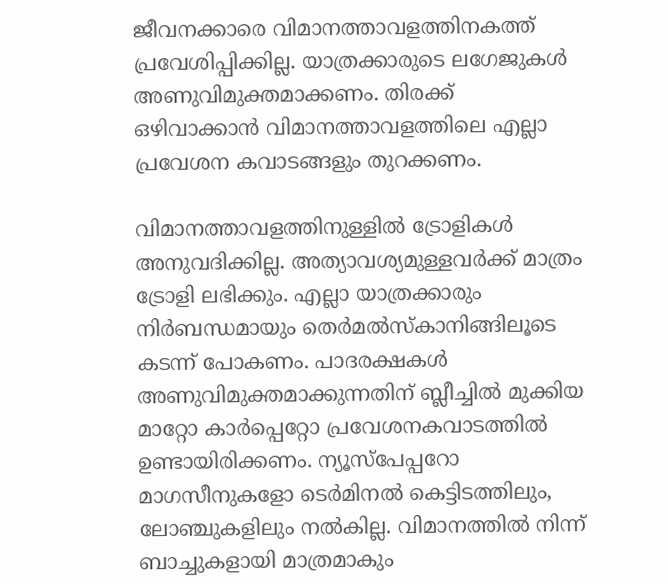ജീവനക്കാരെ വിമാനത്താവളത്തിനകത്ത് പ്രവേശിപ്പിക്കില്ല. യാത്രക്കാരുടെ ലഗേജുകള്‍ അണുവിമുക്തമാക്കണം. തിരക്ക് ഒഴിവാക്കാന്‍ വിമാനത്താവളത്തിലെ എല്ലാ പ്രവേശന കവാടങ്ങളും തുറക്കണം.

വിമാനത്താവളത്തിനുള്ളില്‍ ട്രോളികള്‍ അനുവദിക്കില്ല. അത്യാവശ്യമുള്ളവര്‍ക്ക് മാത്രം ട്രോളി ലഭിക്കും. എല്ലാ യാത്രക്കാരും നിര്‍ബന്ധമായും തെര്‍മല്‍സ്‌കാനിങ്ങിലൂടെ കടന്ന് പോകണം. പാദരക്ഷകള്‍ അണുവിമുക്തമാക്കുന്നതിന് ബ്ലീച്ചില്‍ മുക്കിയ മാറ്റോ കാര്‍പ്പെറ്റോ പ്രവേശനകവാടത്തില്‍ ഉണ്ടായിരിക്കണം. ന്യൂസ്‌പേപ്പറോ മാഗസീനുകളോ ടെര്‍മിനല്‍ കെട്ടിടത്തിലും, ലോഞ്ചുകളിലും നല്‍കില്ല. വിമാനത്തില്‍ നിന്ന് ബാച്ചുകളായി മാത്രമാകും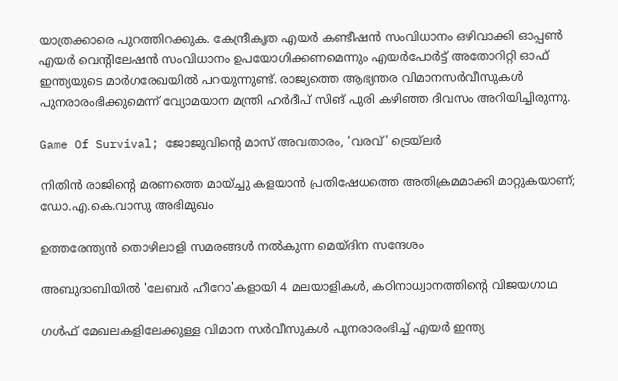യാത്രക്കാരെ പുറത്തിറക്കുക. കേന്ദ്രീകൃത എയര്‍ കണ്ടീഷന്‍ സംവിധാനം ഒഴിവാക്കി ഓപ്പണ്‍ എയര്‍ വെന്റിലേഷന്‍ സംവിധാനം ഉപയോഗിക്കണമെന്നും എയര്‍പോര്‍ട്ട് അതോറിറ്റി ഓഫ് ഇന്ത്യയുടെ മാര്‍ഗരേഖയില്‍ പറയുന്നുണ്ട്. രാജ്യത്തെ ആഭ്യന്തര വിമാനസര്‍വീസുകള്‍ പുനരാരംഭിക്കുമെന്ന് വ്യോമയാന മന്ത്രി ഹര്‍ദീപ് സിങ് പുരി കഴിഞ്ഞ ദിവസം അറിയിച്ചിരുന്നു.

Game Of Survival; ജോജുവിന്റെ മാസ് അവതാരം, ‘വരവ്’ ട്രെയ്‌ലർ

നിതിന്‍ രാജിന്റെ മരണത്തെ മായ്ച്ചു കളയാന്‍ പ്രതിഷേധത്തെ അതിക്രമമാക്കി മാറ്റുകയാണ്; ഡോ.എ.കെ.വാസു അഭിമുഖം

ഉത്തരേന്ത്യന്‍ തൊഴിലാളി സമരങ്ങള്‍ നല്‍കുന്ന മെയ്ദിന സന്ദേശം

അബുദാബിയിൽ 'ലേബർ ഹീറോ'കളായി 4 മലയാളികൾ, കഠിനാധ്വാനത്തിന്‍റെ വിജയഗാഥ

ഗള്‍ഫ് മേഖലകളിലേക്കുള്ള വിമാന സര്‍വീസുകള്‍ പുനരാരംഭിച്ച് എയര്‍ ഇന്ത്യ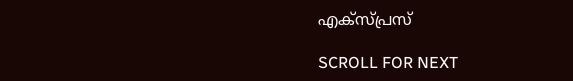എക്‌സ്പ്രസ്

SCROLL FOR NEXT